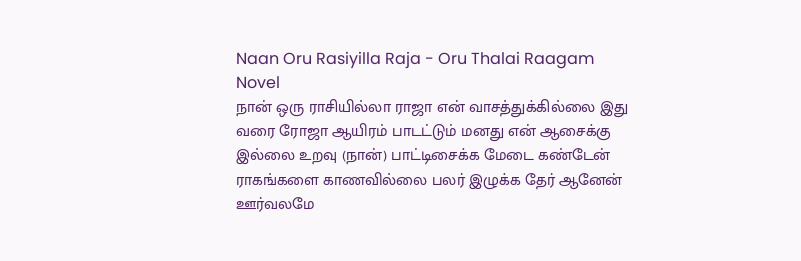Naan Oru Rasiyilla Raja - Oru Thalai Raagam Novel
நான் ஒரு ராசியில்லா ராஜா என் வாசத்துக்கில்லை இது வரை ரோஜா ஆயிரம் பாடட்டும் மனது என் ஆசைக்கு இல்லை உறவு (நான்) பாட்டிசைக்க மேடை கண்டேன் ராகங்களை காணவில்லை பலர் இழுக்க தேர் ஆனேன் ஊர்வலமே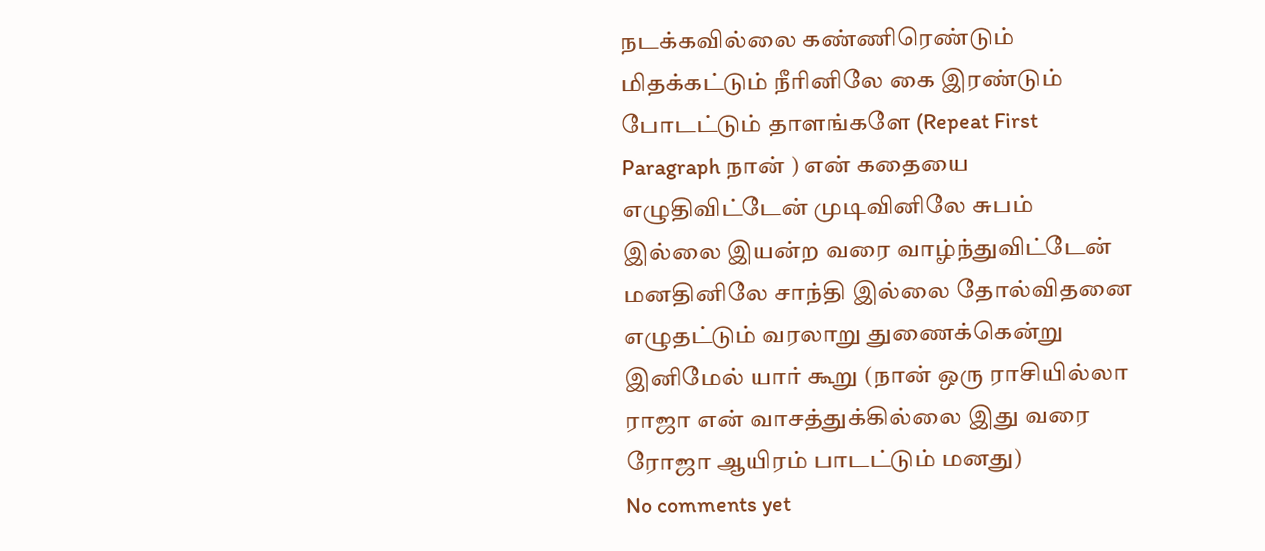நடக்கவில்லை கண்ணிரெண்டும் மிதக்கட்டும் நீரினிலே கை இரண்டும் போடட்டும் தாளங்களே (Repeat First Paragraph நான் ) என் கதையை எழுதிவிட்டேன் முடிவினிலே சுபம் இல்லை இயன்ற வரை வாழ்ந்துவிட்டேன் மனதினிலே சாந்தி இல்லை தோல்விதனை எழுதட்டும் வரலாறு துணைக்கென்று இனிமேல் யார் கூறு (நான் ஒரு ராசியில்லா ராஜா என் வாசத்துக்கில்லை இது வரை ரோஜா ஆயிரம் பாடட்டும் மனது)
No comments yet